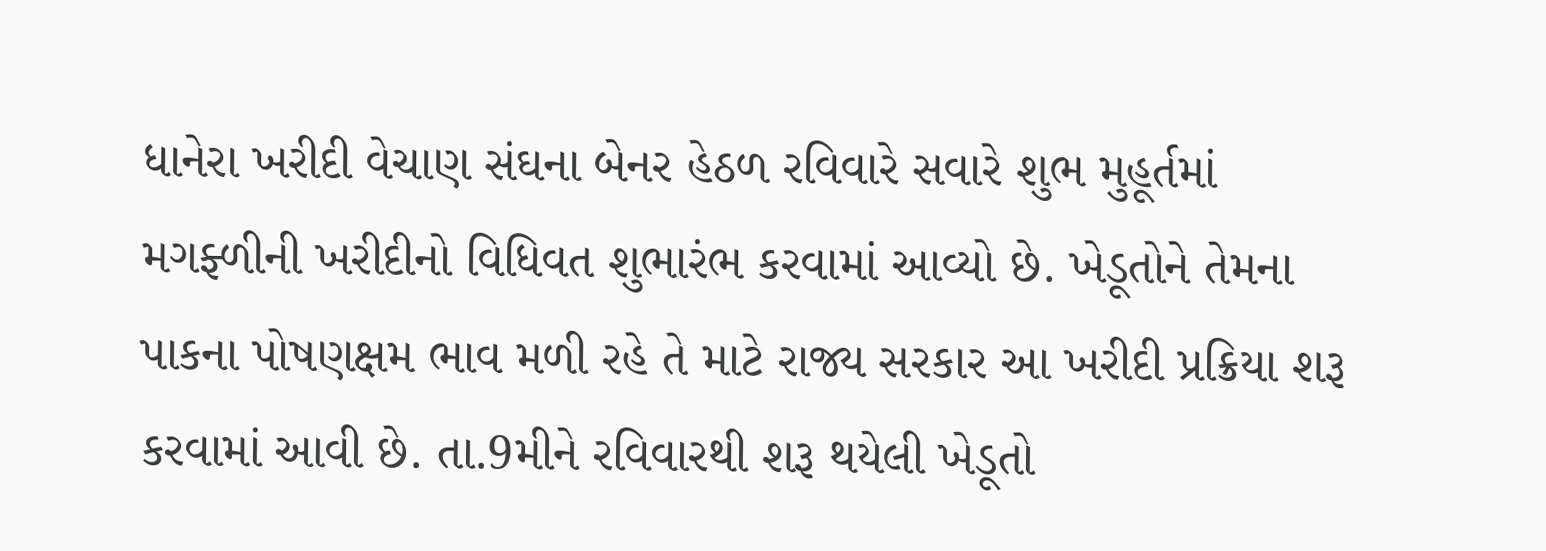ધાનેરા ખરીદી વેચાણ સંઘના બેનર હેઠળ રવિવારે સવારે શુભ મુહૂર્તમાં મગફ્ળીની ખરીદીનો વિધિવત શુભારંભ કરવામાં આવ્યો છે. ખેડૂતોને તેમના પાકના પોષણક્ષમ ભાવ મળી રહે તે માટે રાજ્ય સરકાર આ ખરીદી પ્રક્રિયા શરૂ કરવામાં આવી છે. તા.9મીને રવિવારથી શરૂ થયેલી ખેડૂતો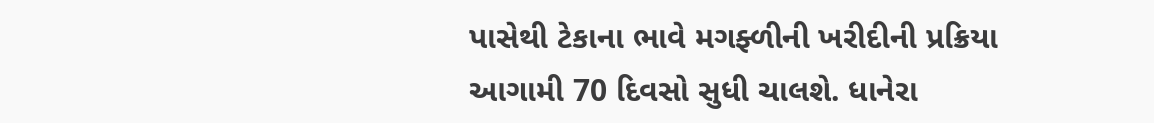પાસેથી ટેકાના ભાવે મગફ્ળીની ખરીદીની પ્રક્રિયા આગામી 70 દિવસો સુધી ચાલશે. ધાનેરા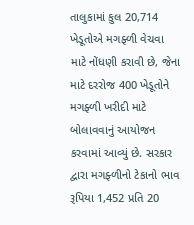તાલુકામાં કુલ 20,714 ખેડૂતોએ મગફ્ળી વેચવા માટે નોંધણી કરાવી છે, જેના માટે દરરોજ 400 ખેડૂતોને મગફ્ળી ખરીદી માટે બોલાવવાનું આયોજન કરવામાં આવ્યું છે. સરકાર દ્વારા મગફ્ળીનો ટેકાનો ભાવ રૂપિયા 1,452 પ્રતિ 20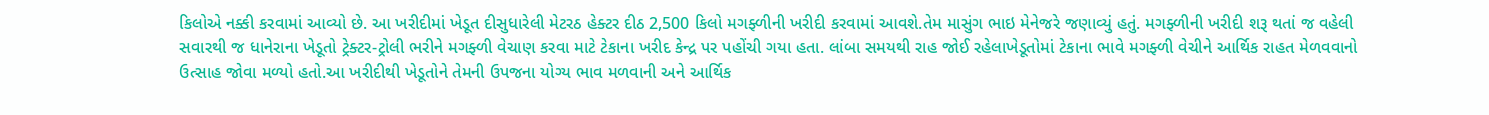કિલોએ નક્કી કરવામાં આવ્યો છે. આ ખરીદીમાં ખેડૂત દીસુધારેલી મેટરઠ હેક્ટર દીઠ 2,500 કિલો મગફ્ળીની ખરીદી કરવામાં આવશે.તેમ માસુંગ ભાઇ મેનેજરે જણાવ્યું હતું. મગફ્ળીની ખરીદી શરૂ થતાં જ વહેલી સવારથી જ ધાનેરાના ખેડૂતો ટ્રેક્ટર-ટ્રોલી ભરીને મગફ્ળી વેચાણ કરવા માટે ટેકાના ખરીદ કેન્દ્ર પર પહોંચી ગયા હતા. લાંબા સમયથી રાહ જોઈ રહેલાખેડૂતોમાં ટેકાના ભાવે મગફ્ળી વેચીને આર્થિક રાહત મેળવવાનો ઉત્સાહ જોવા મળ્યો હતો.આ ખરીદીથી ખેડૂતોને તેમની ઉપજના યોગ્ય ભાવ મળવાની અને આર્થિક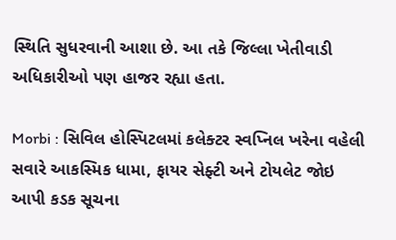સ્થિતિ સુધરવાની આશા છે. આ તકે જિલ્લા ખેતીવાડી અધિકારીઓ પણ હાજર રહ્યા હતા.

Morbi : સિવિલ હોસ્પિટલમાં કલેક્ટર સ્વપ્નિલ ખરેના વહેલી સવારે આકસ્મિક ધામા, ફાયર સેફ્ટી અને ટોયલેટ જોઇ આપી કડક સૂચના